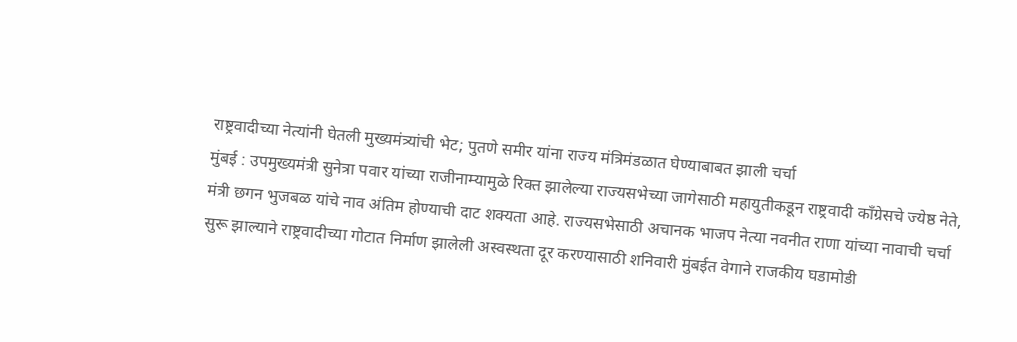राष्ट्रवादीच्या नेत्यांनी घेतली मुख्यमंत्र्यांची भेट; पुतणे समीर यांना राज्य मंत्रिमंडळात घेण्याबाबत झाली चर्चा
मुंबई : उपमुख्यमंत्री सुनेत्रा पवार यांच्या राजीनाम्यामुळे रिक्त झालेल्या राज्यसभेच्या जागेसाठी महायुतीकडून राष्ट्रवादी काँग्रेसचे ज्येष्ठ नेते, मंत्री छगन भुजबळ यांचे नाव अंतिम होण्याची दाट शक्यता आहे. राज्यसभेसाठी अचानक भाजप नेत्या नवनीत राणा यांच्या नावाची चर्चा सुरू झाल्याने राष्ट्रवादीच्या गोटात निर्माण झालेली अस्वस्थता दूर करण्यासाठी शनिवारी मुंबईत वेगाने राजकीय घडामोडी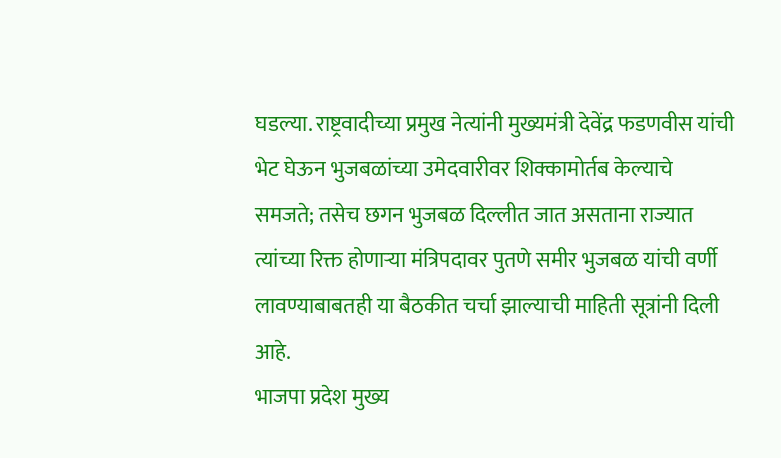घडल्या. राष्ट्रवादीच्या प्रमुख नेत्यांनी मुख्यमंत्री देवेंद्र फडणवीस यांची भेट घेऊन भुजबळांच्या उमेदवारीवर शिक्कामोर्तब केल्याचे समजते; तसेच छगन भुजबळ दिल्लीत जात असताना राज्यात त्यांच्या रिक्त होणाऱ्या मंत्रिपदावर पुतणे समीर भुजबळ यांची वर्णी लावण्याबाबतही या बैठकीत चर्चा झाल्याची माहिती सूत्रांनी दिली आहे.
भाजपा प्रदेश मुख्य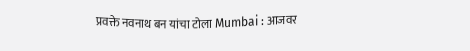प्रवक्ते नवनाथ बन यांचा टोला Mumbai : आजवर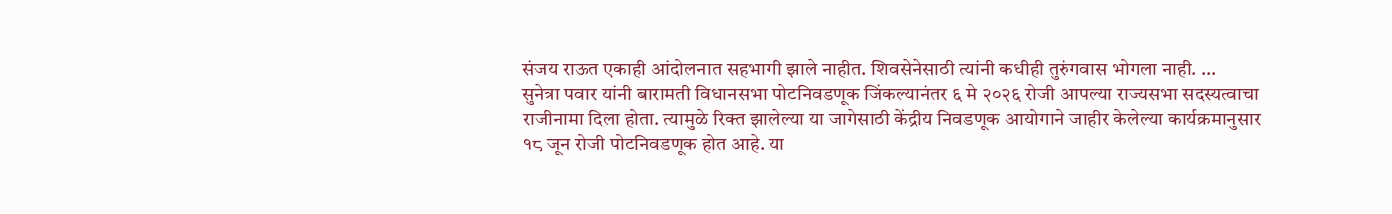संजय राऊत एकाही आंदोलनात सहभागी झाले नाहीत. शिवसेनेसाठी त्यांनी कधीही तुरुंगवास भोगला नाही. ...
सुनेत्रा पवार यांनी बारामती विधानसभा पोटनिवडणूक जिंकल्यानंतर ६ मे २०२६ रोजी आपल्या राज्यसभा सदस्यत्वाचा राजीनामा दिला होता. त्यामुळे रिक्त झालेल्या या जागेसाठी केंद्रीय निवडणूक आयोगाने जाहीर केलेल्या कार्यक्रमानुसार १८ जून रोजी पोटनिवडणूक होत आहे. या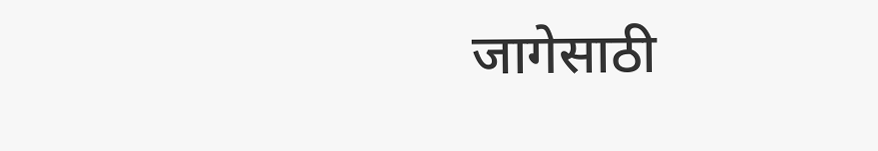जागेसाठी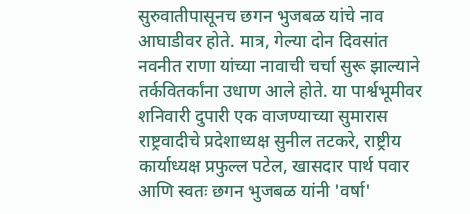सुरुवातीपासूनच छगन भुजबळ यांचे नाव आघाडीवर होते. मात्र, गेल्या दोन दिवसांत नवनीत राणा यांच्या नावाची चर्चा सुरू झाल्याने तर्कवितर्कांना उधाण आले होते. या पार्श्वभूमीवर शनिवारी दुपारी एक वाजण्याच्या सुमारास राष्ट्रवादीचे प्रदेशाध्यक्ष सुनील तटकरे, राष्ट्रीय कार्याध्यक्ष प्रफुल्ल पटेल, खासदार पार्थ पवार आणि स्वतः छगन भुजबळ यांनी 'वर्षा'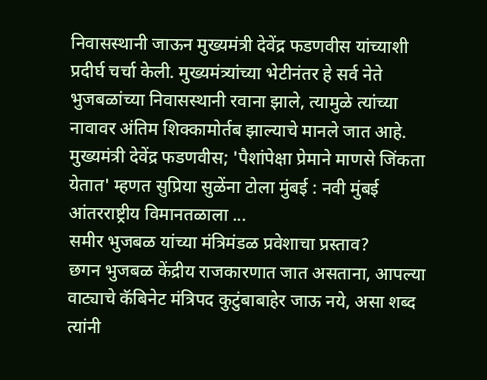निवासस्थानी जाऊन मुख्यमंत्री देवेंद्र फडणवीस यांच्याशी प्रदीर्घ चर्चा केली. मुख्यमंत्र्यांच्या भेटीनंतर हे सर्व नेते भुजबळांच्या निवासस्थानी रवाना झाले, त्यामुळे त्यांच्या नावावर अंतिम शिक्कामोर्तब झाल्याचे मानले जात आहे.
मुख्यमंत्री देवेंद्र फडणवीस; 'पैशांपेक्षा प्रेमाने माणसे जिंकता येतात' म्हणत सुप्रिया सुळेंना टोला मुंबई : नवी मुंबई आंतरराष्ट्रीय विमानतळाला ...
समीर भुजबळ यांच्या मंत्रिमंडळ प्रवेशाचा प्रस्ताव?
छगन भुजबळ केंद्रीय राजकारणात जात असताना, आपल्या वाट्याचे कॅबिनेट मंत्रिपद कुटुंबाबाहेर जाऊ नये, असा शब्द त्यांनी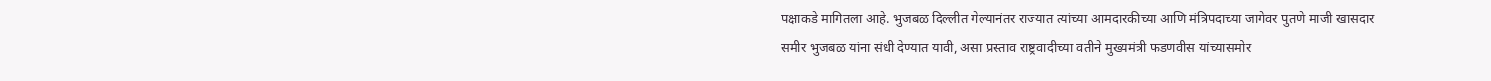पक्षाकडे मागितला आहे. भुजबळ दिल्लीत गेल्यानंतर राज्यात त्यांच्या आमदारकीच्या आणि मंत्रिपदाच्या जागेवर पुतणे माजी खासदार समीर भुजबळ यांना संधी देण्यात यावी, असा प्रस्ताव राष्ट्रवादीच्या वतीने मुख्यमंत्री फडणवीस यांच्यासमोर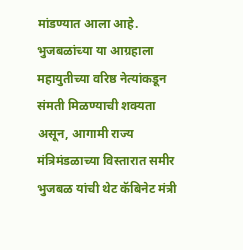मांडण्यात आला आहे. भुजबळांच्या या आग्रहाला महायुतीच्या वरिष्ठ नेत्यांकडून संमती मिळण्याची शक्यता असून, आगामी राज्य मंत्रिमंडळाच्या विस्तारात समीर भुजबळ यांची थेट कॅबिनेट मंत्री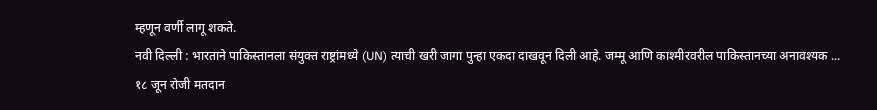म्हणून वर्णी लागू शकते.
नवी दिल्ली : भारताने पाकिस्तानला संयुक्त राष्ट्रांमध्ये (UN) त्याची खरी जागा पुन्हा एकदा दाखवून दिली आहे. जम्मू आणि काश्मीरवरील पाकिस्तानच्या अनावश्यक ...
१८ जून रोजी मतदान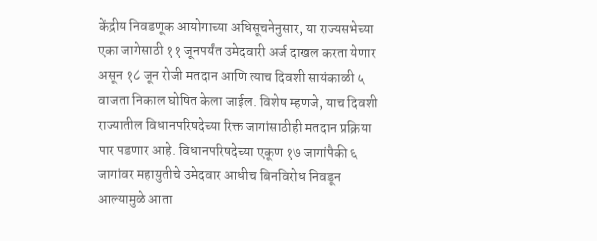केंद्रीय निवडणूक आयोगाच्या अधिसूचनेनुसार, या राज्यसभेच्या एका जागेसाठी ११ जूनपर्यंत उमेदवारी अर्ज दाखल करता येणार असून १८ जून रोजी मतदान आणि त्याच दिवशी सायंकाळी ५ वाजता निकाल घोषित केला जाईल. विशेष म्हणजे, याच दिवशी राज्यातील विधानपरिषदेच्या रिक्त जागांसाठीही मतदान प्रक्रिया पार पडणार आहे. विधानपरिषदेच्या एकूण १७ जागांपैकी ६ जागांवर महायुतीचे उमेदवार आधीच बिनविरोध निवडून आल्यामुळे आता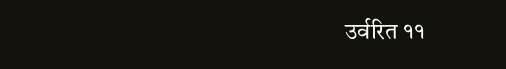उर्वरित ११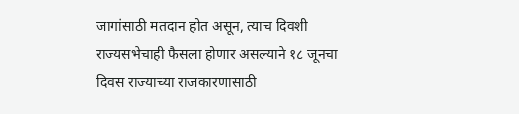जागांसाठी मतदान होत असून, त्याच दिवशी राज्यसभेचाही फैसला होणार असल्याने १८ जूनचा दिवस राज्याच्या राजकारणासाठी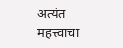अत्यंत महत्त्वाचा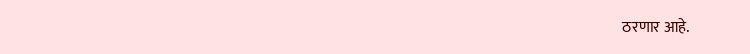ठरणार आहे.